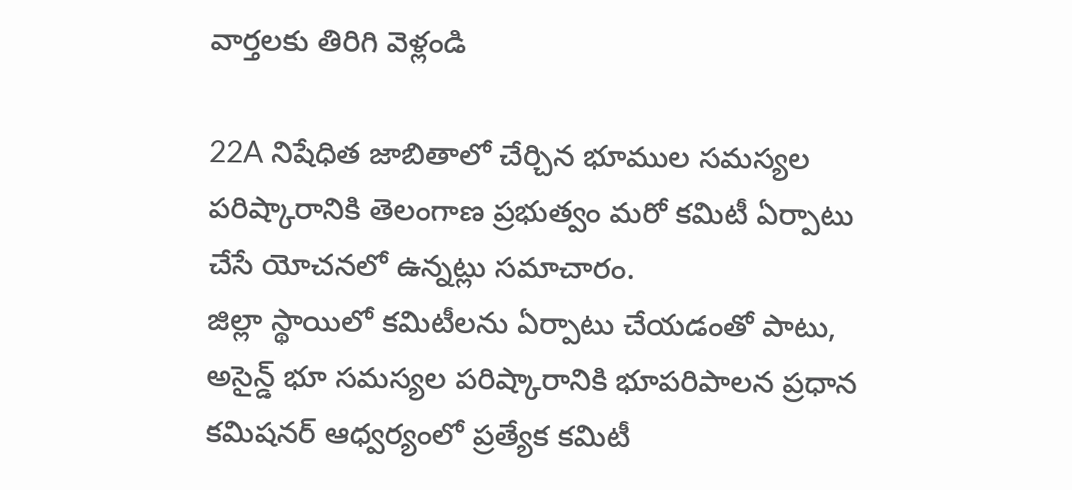వార్తలకు తిరిగి వెళ్లండి

22A నిషేధిత జాబితాలో చేర్చిన భూముల సమస్యల పరిష్కారానికి తెలంగాణ ప్రభుత్వం మరో కమిటీ ఏర్పాటు చేసే యోచనలో ఉన్నట్లు సమాచారం.
జిల్లా స్థాయిలో కమిటీలను ఏర్పాటు చేయడంతో పాటు, అసైన్డ్ భూ సమస్యల పరిష్కారానికి భూపరిపాలన ప్రధాన కమిషనర్ ఆధ్వర్యంలో ప్రత్యేక కమిటీ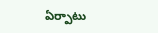ఏర్పాటు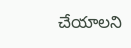చేయాలని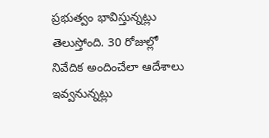ప్రభుత్వం భావిస్తున్నట్లు తెలుస్తోంది. 30 రోజుల్లో నివేదిక అందించేలా ఆదేశాలు ఇవ్వనున్నట్లు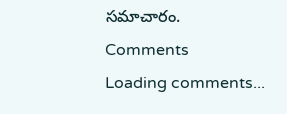సమాచారం.
Comments
Loading comments...